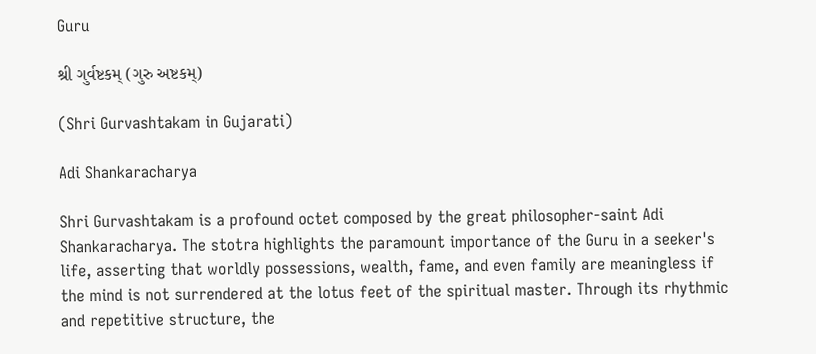Guru

શ્રી ગુર્વષ્ટકમ્ (ગુરુ અષ્ટકમ્)

(Shri Gurvashtakam in Gujarati)

Adi Shankaracharya

Shri Gurvashtakam is a profound octet composed by the great philosopher-saint Adi Shankaracharya. The stotra highlights the paramount importance of the Guru in a seeker's life, asserting that worldly possessions, wealth, fame, and even family are meaningless if the mind is not surrendered at the lotus feet of the spiritual master. Through its rhythmic and repetitive structure, the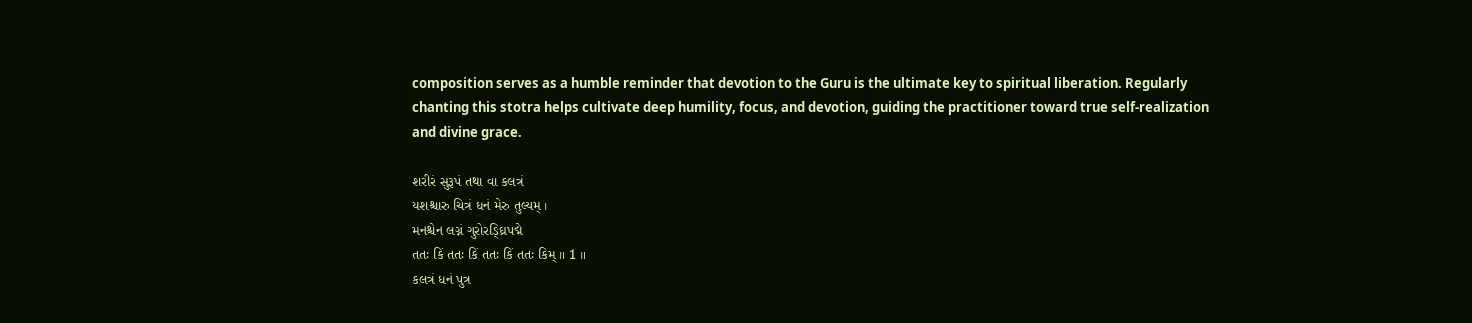composition serves as a humble reminder that devotion to the Guru is the ultimate key to spiritual liberation. Regularly chanting this stotra helps cultivate deep humility, focus, and devotion, guiding the practitioner toward true self-realization and divine grace.

શરીરં સુરૂપં તથા વા કલત્રં
યશશ્ચારુ ચિત્રં ધનં મેરુ તુલ્યમ્ ।
મનશ્ચેન લગ્નં ગુરોરઙ્ઘ્રિપદ્મે
તતઃ કિં તતઃ કિં તતઃ કિં તતઃ કિમ્ ॥ 1 ॥
કલત્રં ધનં પુત્ર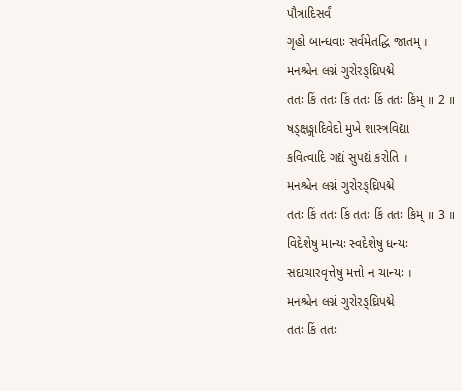પૌત્રાદિસર્વં
ગૃહો બાન્ધવાઃ સર્વમેતદ્ધિ જાતમ્ ।
મનશ્ચેન લગ્નં ગુરોરઙ્ઘ્રિપદ્મે
તતઃ કિં તતઃ કિં તતઃ કિં તતઃ કિમ્ ॥ 2 ॥
ષડ્ક્ષઙ્ગાદિવેદો મુખે શાસ્ત્રવિદ્યા
કવિત્વાદિ ગદ્યં સુપદ્યં કરોતિ ।
મનશ્ચેન લગ્નં ગુરોરઙ્ઘ્રિપદ્મે
તતઃ કિં તતઃ કિં તતઃ કિં તતઃ કિમ્ ॥ 3 ॥
વિદેશેષુ માન્યઃ સ્વદેશેષુ ધન્યઃ
સદાચારવૃત્તેષુ મત્તો ન ચાન્યઃ ।
મનશ્ચેન લગ્નં ગુરોરઙ્ઘ્રિપદ્મે
તતઃ કિં તતઃ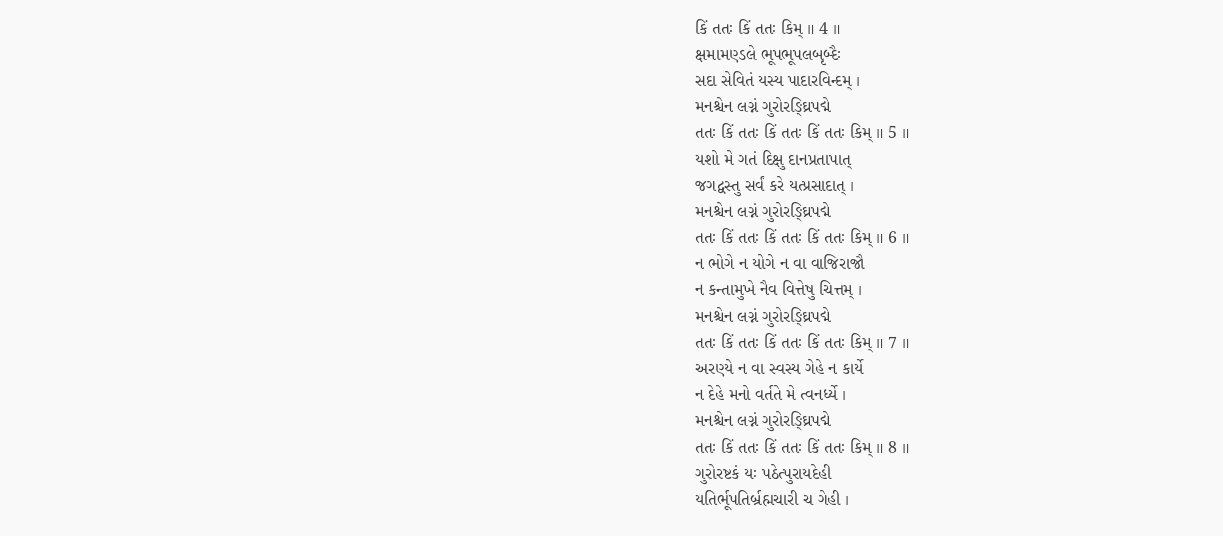કિં તતઃ કિં તતઃ કિમ્ ॥ 4 ॥
ક્ષમામણ્ડલે ભૂપભૂપલબૃબ્દૈઃ
સદા સેવિતં યસ્ય પાદારવિન્દમ્ ।
મનશ્ચેન લગ્નં ગુરોરઙ્ઘ્રિપદ્મે
તતઃ કિં તતઃ કિં તતઃ કિં તતઃ કિમ્ ॥ 5 ॥
યશો મે ગતં દિક્ષુ દાનપ્રતાપાત્
જગદ્વસ્તુ સર્વં કરે યત્પ્રસાદાત્ ।
મનશ્ચેન લગ્નં ગુરોરઙ્ઘ્રિપદ્મે
તતઃ કિં તતઃ કિં તતઃ કિં તતઃ કિમ્ ॥ 6 ॥
ન ભોગે ન યોગે ન વા વાજિરાજૌ
ન કન્તામુખે નૈવ વિત્તેષુ ચિત્તમ્ ।
મનશ્ચેન લગ્નં ગુરોરઙ્ઘ્રિપદ્મે
તતઃ કિં તતઃ કિં તતઃ કિં તતઃ કિમ્ ॥ 7 ॥
અરણ્યે ન વા સ્વસ્ય ગેહે ન કાર્યે
ન દેહે મનો વર્તતે મે ત્વનર્ધ્યે ।
મનશ્ચેન લગ્નં ગુરોરઙ્ઘ્રિપદ્મે
તતઃ કિં તતઃ કિં તતઃ કિં તતઃ કિમ્ ॥ 8 ॥
ગુરોરષ્ટકં યઃ પઠેત્પુરાયદેહી
યતિર્ભૂપતિર્બ્રહ્મચારી ચ ગેહી ।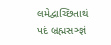લમેદ્વાચ્છિતાથં પદં બ્રહ્મસઞ્જ્ઞં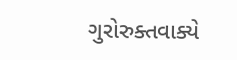ગુરોરુક્તવાક્યે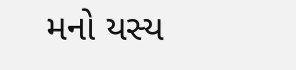મનો યસ્ય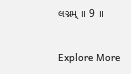લગ્નમ્ ॥ 9 ॥

Explore More